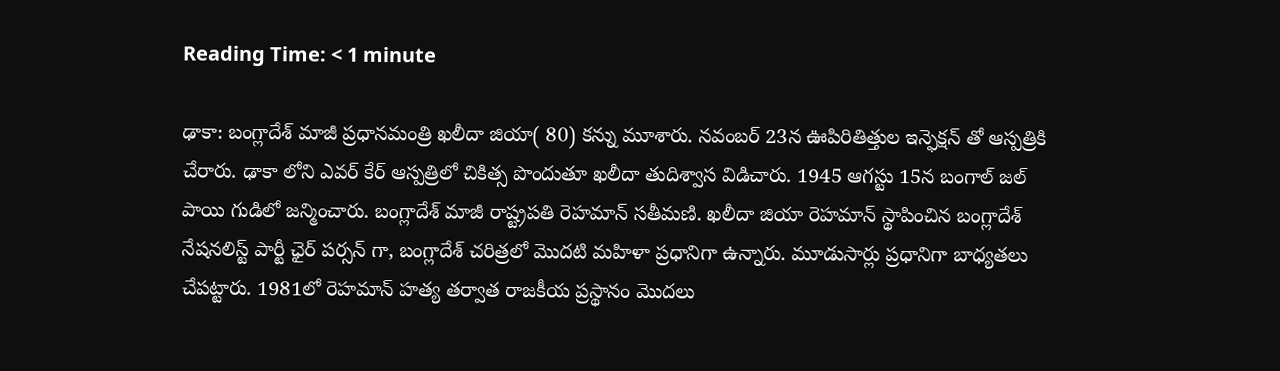Reading Time: < 1 minute

ఢాకా: బంగ్లాదేశ్ మాజీ ప్రధానమంత్రి ఖలీదా జియా( 80) కన్ను మూశారు. నవంబర్ 23న ఊపిరితిత్తుల ఇన్ఫెక్షన్ తో ఆస్పత్రికి చేరారు. ఢాకా లోని ఎవర్ కేర్ ఆస్పత్రిలో చికిత్స పొందుతూ ఖలీదా తుదిశ్వాస విడిచారు. 1945 ఆగస్టు 15న బంగాల్ జల్ పాయి గుడిలో జన్మించారు. బంగ్లాదేశ్ మాజీ రాష్ట్రపతి రెహమాన్ సతీమణి. ఖలీదా జియా రెహమాన్ స్థాపించిన బంగ్లాదేశ్ నేషనలిస్ట్ పార్టీ ఛైర్ పర్సన్ గా, బంగ్లాదేశ్ చరిత్రలో మొదటి మహిళా ప్రధానిగా ఉన్నారు. మూడుసార్లు ప్రధానిగా బాధ్యతలు చేపట్టారు. 1981లో రెహమాన్ హత్య తర్వాత రాజకీయ ప్రస్థానం మొదలు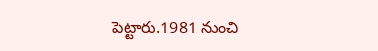పెట్టారు.1981 నుంచి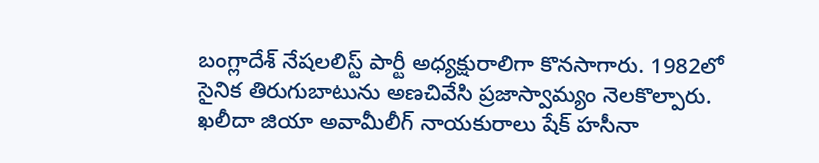బంగ్లాదేశ్ నేషలలిస్ట్ పార్టీ అధ్యక్షురాలిగా కొనసాగారు. 1982లో సైనిక తిరుగుబాటును అణచివేసి ప్రజాస్వామ్యం నెలకొల్పారు. ఖలీదా జియా అవామీలీగ్ నాయకురాలు షేక్ హసీనా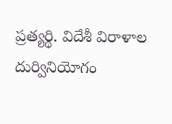ప్రత్యర్థి. విదేశీ విరాళాల దుర్వినియోగం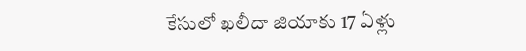కేసులో ఖలీదా జియాకు 17 ఏళ్లు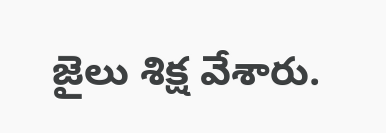జైలు శిక్ష వేశారు.